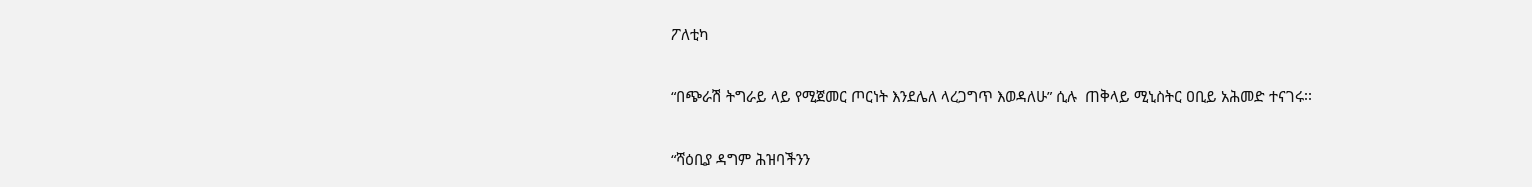ፖለቲካ

“በጭራሽ ትግራይ ላይ የሚጀመር ጦርነት እንደሌለ ላረጋግጥ እወዳለሁ” ሲሉ  ጠቅላይ ሚኒስትር ዐቢይ አሕመድ ተናገሩ፡፡

“ሻዕቢያ ዳግም ሕዝባችንን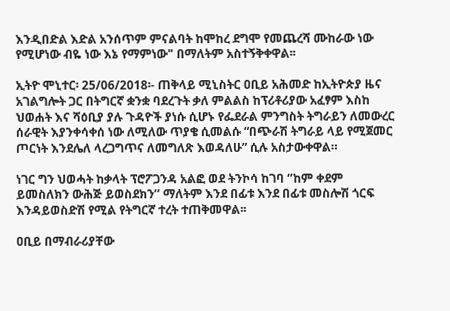እንዲበድል እድል አንሰጥም ምናልባት ከሞከረ ደግሞ የመጨረሻ ሙከራው ነው የሚሆነው ብዬ ነው እኔ የማምነው" በማለትም አስተኝቅቀዋል፡፡

ኢትዮ ሞኒተር፡ 25/06/2018፡- ጠቅላይ ሚኒስትር ዐቢይ አሕመድ ከኢትዮጵያ ዜና አገልግሎት ጋር በትግርኛ ቋንቋ ባደረጉት ቃለ ምልልስ ከፕሪቶሪያው አፈፃም እስከ ህወሐት እና ሻዕቢያ ያሉ ጉዳዮች ያነሱ ሲሆኑ የፌደራል ምንግስት ትግራይን ለመውረር ሰራዊት እያንቀሳቀሰ ነው ለሚለው ጥያቄ ሲመልሱ “በጭራሽ ትግራይ ላይ የሚጀመር ጦርነት እንደሌለ ላረጋግጥና ለመግለጽ እወዳለሁ” ሲሉ አስታውቀዋል።

ነገር ግን ህወሓት ከቃላት ፕሮፖጋንዳ አልፎ ወደ ትንኮሳ ከገባ ‘’ከም ቀደም ይመስለክን ውሕጅ ይወስደክን’’ ማለትም እንደ በፊቱ እንደ በፊቱ መስሎሽ ጎርፍ እንዳይወስድሽ የሚል የትግርኛ ተረት ተጠቅመዋል፡፡

ዐቢይ በማብራሪያቸው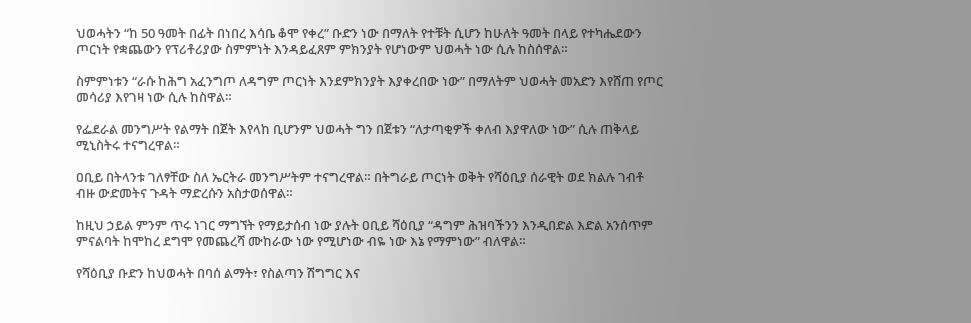ህወሓትን “ከ 50 ዓመት በፊት በነበረ እሳቤ ቆሞ የቀረ” ቡድን ነው በማለት የተቹት ሲሆን ከሁለት ዓመት በላይ የተካሔደውን ጦርነት የቋጨውን የፕሪቶሪያው ስምምነት እንዳይፈጸም ምክንያት የሆነውም ህወሓት ነው ሲሉ ከስሰዋል።

ስምምነቱን “ራሱ ከሕግ አፈንግጦ ለዳግም ጦርነት እንደምክንያት እያቀረበው ነው” በማለትም ህወሓት መአድን እየሸጠ የጦር መሳሪያ እየገዛ ነው ሲሉ ከስዋል።

የፌደራል መንግሥት የልማት በጀት እየላከ ቢሆንም ህወሓት ግን በጀቱን “ለታጣቂዎች ቀለብ እያዋለው ነው” ሲሉ ጠቅላይ ሚኒስትሩ ተናግረዋል።

ዐቢይ በትላንቱ ገለፃቸው ስለ ኤርትራ መንግሥትም ተናግረዋል። በትግራይ ጦርነት ወቅት የሻዕቢያ ሰራዊት ወደ ክልሉ ገብቶ ብዙ ውድመትና ጉዳት ማድረሱን አስታወሰዋል።

ከዚህ ኃይል ምንም ጥሩ ነገር ማግኘት የማይታሰብ ነው ያሉት ዐቢይ ሻዕቢያ “ዳግም ሕዝባችንን እንዲበድል እድል አንሰጥም ምናልባት ከሞከረ ደግሞ የመጨረሻ ሙከራው ነው የሚሆነው ብዬ ነው እኔ የማምነው” ብለዋል።

የሻዕቢያ ቡድን ከህወሓት በባሰ ልማት፣ የስልጣን ሽግግር እና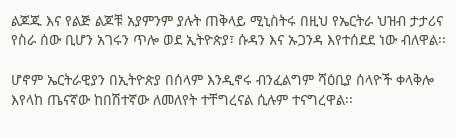ልጆጁ እና የልጅ ልጆቹ አያምንም ያሉት ጠቅላይ ሚኒስትሩ በዚህ የኤርትራ ህዝብ ታታሪና የስራ ሰው ቢሆን አገሩን ጥሎ ወደ ኢትዮጵያ፣ ሱዳን እና ኡጋንዳ እየተሰደደ ነው ብለዋል፡፡

ሆኖም ኤርትራዊያን በኢትዮጵያ በሰላም እንዲኖሩ ብንፈልግም ሻዕቢያ ሰላዮች ቀላቅሎ እየላከ ጤናኛው ከበሽተኛው ለመለየት ተቸግረናል ሲሉም ተናግረዋል፡፡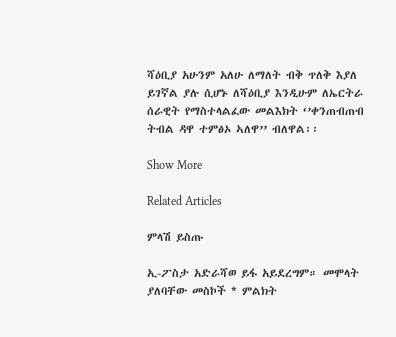ሻዕቢያ አሁንም አለሁ ለማለት ብቅ ጥለቅ እያለ ይገኛል ያሉ ሲሆኑ ለሻዕቢያ እንዲሁም ለኤርትራ ሰራዊት የማስተላልፈው መልእክት ‘’ቀንጠብጠብ ትብል ዳዋ ተምፅኦ ኣለዋ’’ ብለዋል፡፡

Show More

Related Articles

ምላሽ ይስጡ

ኢ-ፖስታ አድራሻወ ይፋ አይደረግም። መሞላት ያለባቸው መስኮች * ምልክት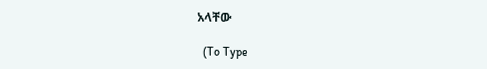አላቸው

  (To Type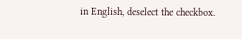in English, deselect the checkbox.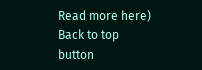Read more here)
Back to top button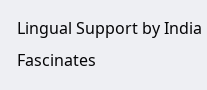Lingual Support by India Fascinates